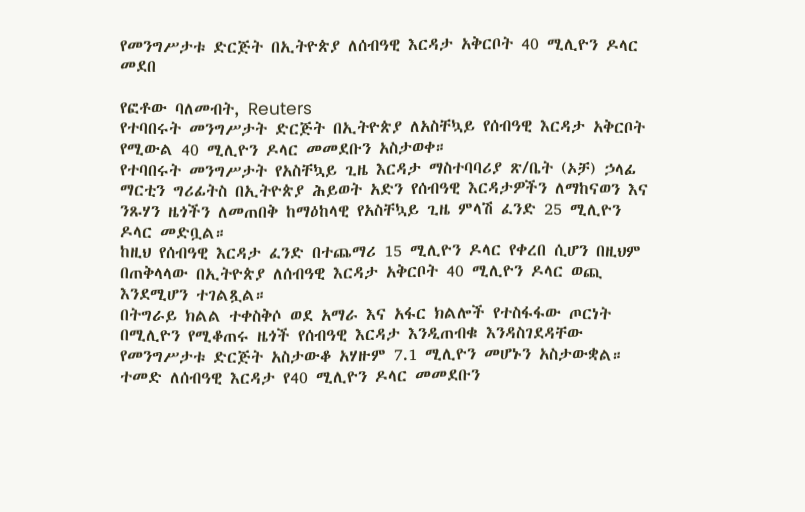የመንግሥታቱ ድርጅት በኢትዮጵያ ለሰብዓዊ እርዳታ አቅርቦት 40 ሚሊዮን ዶላር መደበ

የፎቶው ባለመብት, Reuters
የተባበሩት መንግሥታት ድርጅት በኢትዮጵያ ለአስቸኳይ የሰብዓዊ እርዳታ አቅርቦት የሚውል 40 ሚሊዮን ዶላር መመደቡን አስታወቀ።
የተባበሩት መንግሥታት የአስቸኳይ ጊዜ እርዳታ ማስተባባሪያ ጽ/ቤት (ኦቻ) ኃላፊ ማርቲን ግሪፊትስ በኢትዮጵያ ሕይወት አድን የሰብዓዊ እርዳታዎችን ለማከናወን እና ንጹሃን ዜጎችን ለመጠበቅ ከማዕከላዊ የአስቸኳይ ጊዜ ምላሽ ፈንድ 25 ሚሊዮን ዶላር መድቧል።
ከዚህ የሰብዓዊ እርዳታ ፈንድ በተጨማሪ 15 ሚሊዮን ዶላር የቀረበ ሲሆን በዚህም በጠቅላላው በኢትዮጵያ ለሰብዓዊ እርዳታ አቅርቦት 40 ሚሊዮን ዶላር ወጪ እንደሚሆን ተገልጿል።
በትግራይ ክልል ተቀስቅሶ ወደ አማራ እና አፋር ክልሎች የተስፋፋው ጦርነት በሚሊዮን የሚቆጠሩ ዜጎች የሰብዓዊ እርዳታ እንዲጠብቁ እንዳስገደዳቸው የመንግሥታቱ ድርጅት አስታውቆ አሃዙም 7.1 ሚሊዮን መሆኑን አስታውቋል።
ተመድ ለሰብዓዊ እርዳታ የ40 ሚሊዮን ዶላር መመደቡን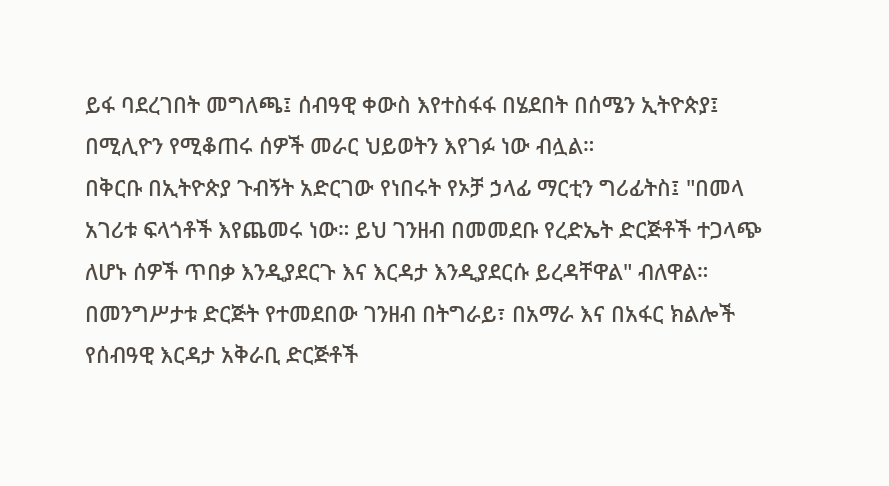ይፋ ባደረገበት መግለጫ፤ ሰብዓዊ ቀውስ እየተስፋፋ በሄደበት በሰሜን ኢትዮጵያ፤ በሚሊዮን የሚቆጠሩ ሰዎች መራር ህይወትን እየገፉ ነው ብሏል።
በቅርቡ በኢትዮጵያ ጉብኝት አድርገው የነበሩት የኦቻ ኃላፊ ማርቲን ግሪፊትስ፤ "በመላ አገሪቱ ፍላጎቶች እየጨመሩ ነው። ይህ ገንዘብ በመመደቡ የረድኤት ድርጅቶች ተጋላጭ ለሆኑ ሰዎች ጥበቃ እንዲያደርጉ እና እርዳታ እንዲያደርሱ ይረዳቸዋል" ብለዋል።
በመንግሥታቱ ድርጅት የተመደበው ገንዘብ በትግራይ፣ በአማራ እና በአፋር ክልሎች የሰብዓዊ እርዳታ አቅራቢ ድርጅቶች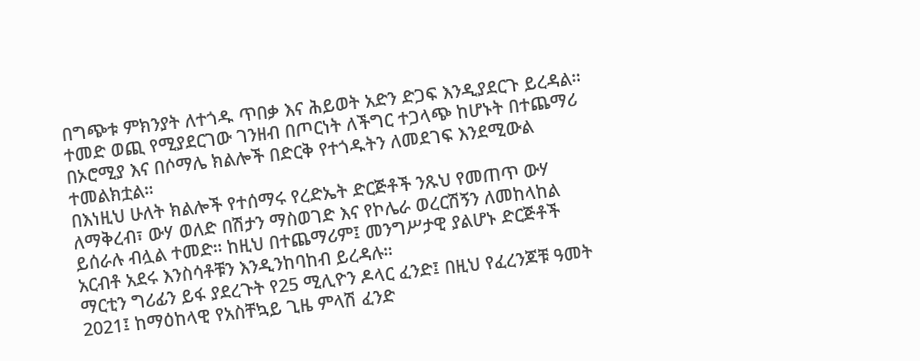በግጭቱ ምክንያት ለተጎዱ ጥበቃ እና ሕይወት አድን ድጋፍ እንዲያደርጉ ይረዳል።
ተመድ ወጪ የሚያደርገው ገንዘብ በጦርነት ለችግር ተጋላጭ ከሆኑት በተጨማሪ በኦሮሚያ እና በሶማሌ ክልሎች በድርቅ የተጎዱትን ለመደገፍ እንደሚውል ተመልክቷል።
በእነዚህ ሁለት ክልሎች የተሰማሩ የረድኤት ድርጅቶች ንጹህ የመጠጥ ውሃ ለማቅረብ፣ ውሃ ወለድ በሽታን ማስወገድ እና የኮሌራ ወረርሽኝን ለመከላከል ይሰራሉ ብሏል ተመድ። ከዚህ በተጨማሪም፤ መንግሥታዊ ያልሆኑ ድርጅቶች አርብቶ አደሩ እንስሳቶቹን እንዲንከባከብ ይረዳሉ።
ማርቲን ግሪፊን ይፋ ያደረጉት የ25 ሚሊዮን ዶላር ፈንድ፤ በዚህ የፈረንጆቹ ዓመት 2021፤ ከማዕከላዊ የአስቸኳይ ጊዜ ምላሽ ፈንድ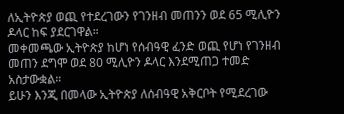ለኢትዮጵያ ወጪ የተደረገውን የገንዘብ መጠንን ወደ 65 ሚሊዮን ዶላር ከፍ ያደርገዋል።
መቀመጫው ኢትዮጵያ ከሆነ የሰብዓዊ ፈንድ ወጪ የሆነ የገንዘብ መጠን ደግሞ ወደ 80 ሚሊዮን ዶላር እንደሚጠጋ ተመድ አስታውቋል።
ይሁን እንጂ በመላው ኢትዮጵያ ለሰብዓዊ አቅርቦት የሚደረገው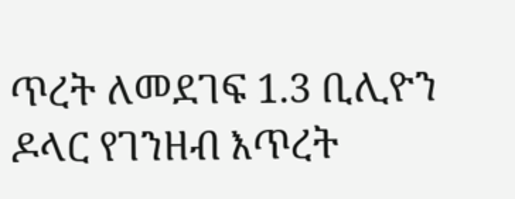ጥረት ለመደገፍ 1.3 ቢሊዮን ዶላር የገንዘብ እጥረት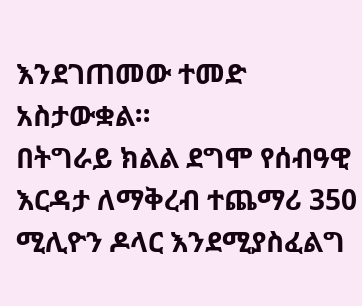እንደገጠመው ተመድ አስታውቋል።
በትግራይ ክልል ደግሞ የሰብዓዊ እርዳታ ለማቅረብ ተጨማሪ 350 ሚሊዮን ዶላር እንደሚያስፈልግ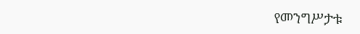የመንግሥታቱ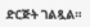ድርጅት ገልጿል።